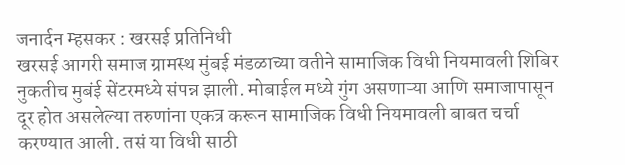जनार्दन म्हसकर : खरसई प्रतिनिधी
खरसई आगरी समाज ग्रामस्थ मुंबई मंडळाच्या वतीने सामाजिक विधी नियमावली शिबिर नुकतीच मुबंई सेंटरमध्ये संपन्न झाली. मोबाईल मध्ये गुंग असणाऱ्या आणि समाजापासून दूर होत असलेल्या तरुणांना एकत्र करून सामाजिक विधी नियमावली बाबत चर्चा करण्यात आली. तसं या विधी साठी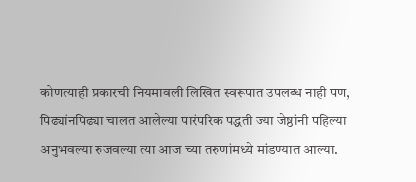कोणत्याही प्रकारची नियमावली लिखित स्वरूपात उपलब्ध नाही पण, पिढ्यांनपिढ्या चालत आलेल्या पारंपरिक पद्धती ज्या जेष्ठांनी पहिल्या अनुभवल्या रुजवल्या त्या आज च्या तरुणांमध्ये मांडण्यात आल्या.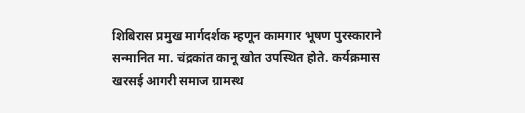शिबिरास प्रमुख मार्गदर्शक म्हणून कामगार भूषण पुरस्काराने सन्मानित मा. चंद्रकांत कानू खोत उपस्थित होते. कर्यक्रमास खरसई आगरी समाज ग्रामस्थ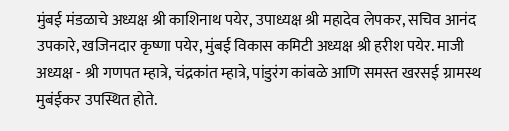मुंबई मंडळाचे अध्यक्ष श्री काशिनाथ पयेर, उपाध्यक्ष श्री महादेव लेपकर, सचिव आनंद उपकारे, खजिनदार कृष्णा पयेर, मुंबई विकास कमिटी अध्यक्ष श्री हरीश पयेर. माजी अध्यक्ष - श्री गणपत म्हात्रे, चंद्रकांत म्हात्रे, पांडुरंग कांबळे आणि समस्त खरसई ग्रामस्थ मुबंईकर उपस्थित होते.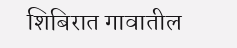शिबिरात गावातील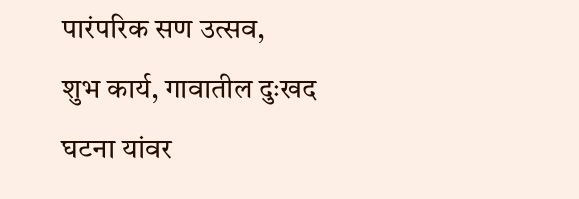पारंपरिक सण उत्सव,
शुभ कार्य, गावातील दुःखद घटना यांवर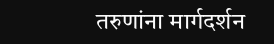तरुणांना मार्गदर्शन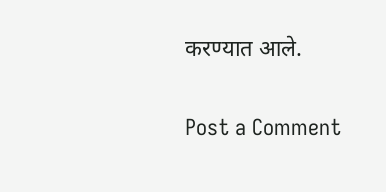करण्यात आले.

Post a Comment